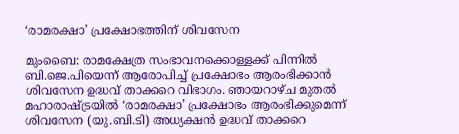‘രാമരക്ഷാ’ പ്രക്ഷോഭത്തിന് ശിവസേന

മുംബൈ: രാമക്ഷേത്ര സംഭാവനക്കൊള്ളക്ക് പിന്നിൽ ബി.ജെ.പിയെന്ന് ആരോപിച്ച് പ്രക്ഷോഭം ആരംഭിക്കാൻ ശിവസേന ഉദ്ധവ് താക്കറെ വിഭാഗം. ഞായറാഴ്ച മുതൽ മഹാരാഷ്ട്രയിൽ ‘രാമരക്ഷാ’ പ്രക്ഷോഭം ആരംഭിക്കുമെന്ന് ശിവസേന (യു.ബി.ടി) അധ്യക്ഷൻ ഉദ്ധവ് താക്കറെ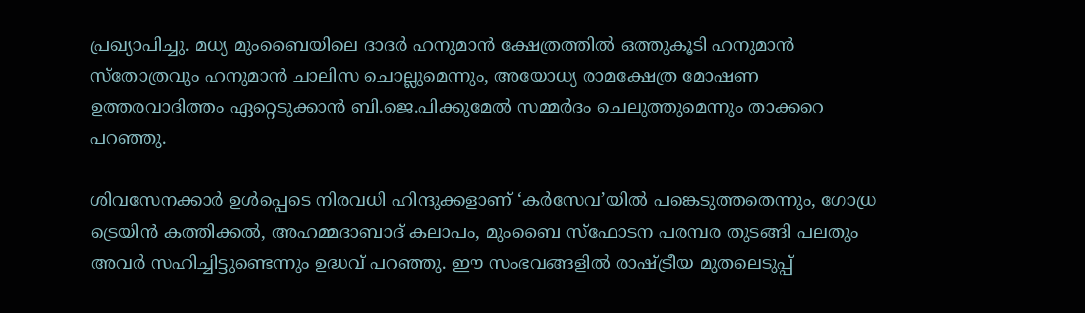പ്രഖ്യാപിച്ചു. മധ്യ മുംബൈയിലെ ദാദർ ഹനുമാൻ ക്ഷേത്രത്തിൽ ഒത്തുകൂടി ഹനുമാൻ സ്തോത്രവും ഹനുമാൻ ചാലിസ ചൊല്ലുമെന്നും, അയോധ്യ രാമക്ഷേത്ര മോഷണ ഉത്തരവാദിത്തം ഏറ്റെടുക്കാൻ ബി.ജെ.പിക്കുമേൽ സമ്മർദം ചെലുത്തുമെന്നും താക്കറെ പറഞ്ഞു.

ശിവസേനക്കാർ ഉൾപ്പെടെ നിരവധി ഹിന്ദുക്കളാണ് ‘കർസേവ’യിൽ പങ്കെടുത്തതെന്നും, ഗോധ്ര ട്രെയിൻ കത്തിക്കൽ, അഹമ്മദാബാദ് കലാപം, മുംബൈ സ്ഫോടന പരമ്പര തുടങ്ങി പലതും അവർ സഹിച്ചിട്ടുണ്ടെന്നും ഉദ്ധവ് പറഞ്ഞു. ഈ സംഭവങ്ങളിൽ രാഷ്ട്രീയ മുതലെടുപ്പ്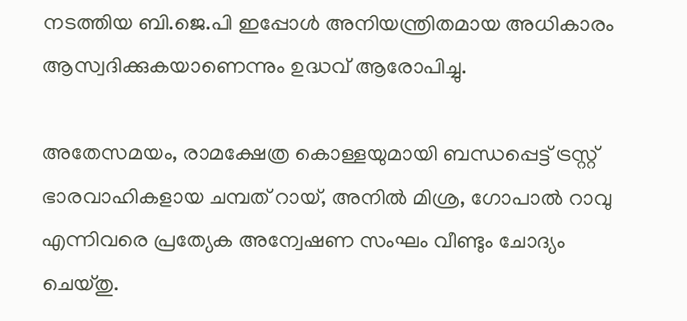നടത്തിയ ബി.ജെ.പി ഇപ്പോൾ അനിയന്ത്രിതമായ അധികാരം ആസ്വദിക്കുകയാണെന്നും ഉദ്ധവ് ആരോപിച്ചു.

അതേസമയം, രാമക്ഷേത്ര കൊള്ളയുമായി ബന്ധപ്പെട്ട് ട്രസ്റ്റ് ഭാരവാഹികളായ ചമ്പത് റായ്, അനിൽ മിശ്ര, ഗോപാൽ റാവു എന്നിവരെ പ്രത്യേക അന്വേഷണ സംഘം വീണ്ടും ചോദ്യം ചെയ്തു.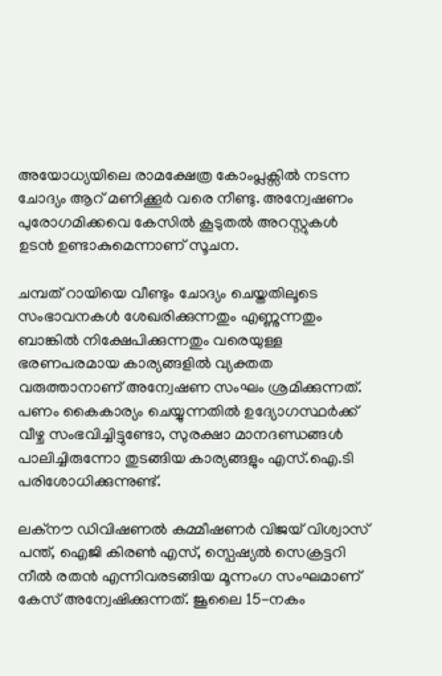അയോധ്യയിലെ രാമക്ഷേത്ര കോംപ്ലക്സിൽ നടന്ന ചോദ്യം ആറ് മണിക്കൂർ വരെ നീണ്ടു. അന്വേഷണം പുരോഗമിക്കവെ കേസിൽ കൂടുതൽ അറസ്റ്റുകൾ ഉടൻ ഉണ്ടാകുമെന്നാണ് സൂചന.

ചമ്പത് റായിയെ വീണ്ടും ചോദ്യം ചെയ്തതിലൂടെ സംഭാവനകൾ ശേഖരിക്കുന്നതും എണ്ണുന്നതും ബാങ്കിൽ നിക്ഷേപിക്കുന്നതും വരെയുള്ള ഭരണപരമായ കാര്യങ്ങളിൽ വ്യക്തത വരുത്താനാണ് അന്വേഷണ സംഘം ശ്രമിക്കുന്നത്. പണം കൈകാര്യം ചെയ്യുന്നതിൽ ഉദ്യോഗസ്ഥർക്ക് വീഴ്ച സംഭവിച്ചിട്ടുണ്ടോ, സുരക്ഷാ മാനദണ്ഡങ്ങൾ പാലിച്ചിരുന്നോ തുടങ്ങിയ കാര്യങ്ങളും എസ്‌.ഐ.ടി പരിശോധിക്കുന്നുണ്ട്.

ലക്നൗ ഡിവിഷണൽ കമ്മീഷണർ വിജയ് വിശ്വാസ് പന്ത്, ഐജി കിരൺ എസ്, സ്പെഷ്യൽ സെക്രട്ടറി നീൽ രതൻ എന്നിവരടങ്ങിയ മൂന്നംഗ സംഘമാണ് കേസ് അന്വേഷിക്കുന്നത്. ജൂലൈ 15-നകം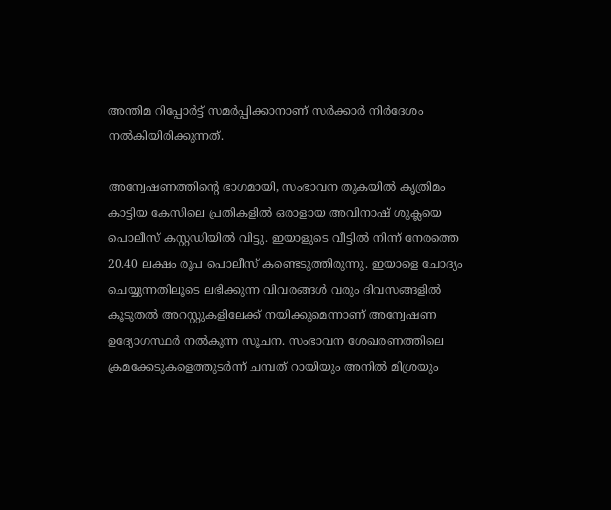അന്തിമ റിപ്പോർട്ട് സമർപ്പിക്കാനാണ് സർക്കാർ നിർദേശം നൽകിയിരിക്കുന്നത്.

അന്വേഷണത്തിന്റെ ഭാഗമായി, സംഭാവന തുകയിൽ കൃത്രിമം കാട്ടിയ കേസിലെ പ്രതികളിൽ ഒരാളായ അവിനാഷ് ശുക്ലയെ പൊലീസ് കസ്റ്റഡിയിൽ വിട്ടു. ഇയാളുടെ വീട്ടിൽ നിന്ന് നേരത്തെ 20.40 ലക്ഷം രൂപ പൊലീസ് കണ്ടെടുത്തിരുന്നു. ഇയാളെ ചോദ്യം ചെയ്യുന്നതിലൂടെ ലഭിക്കുന്ന വിവരങ്ങൾ വരും ദിവസങ്ങളിൽ കൂടുതൽ അറസ്റ്റുകളിലേക്ക് നയിക്കുമെന്നാണ് അന്വേഷണ ഉദ്യോഗസ്ഥർ നൽകുന്ന സൂചന. സംഭാവന ശേഖരണത്തിലെ ക്രമക്കേടുകളെത്തുടർന്ന് ചമ്പത് റായിയും അനിൽ മിശ്രയും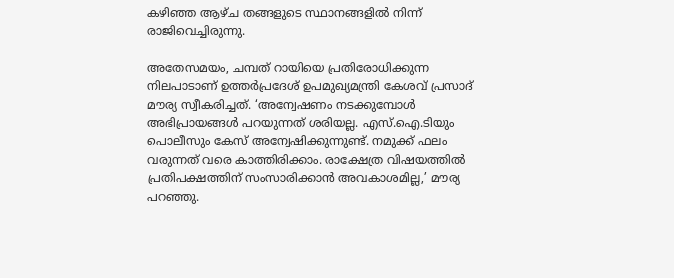കഴിഞ്ഞ ആഴ്ച തങ്ങളുടെ സ്ഥാനങ്ങളിൽ നിന്ന് രാജിവെച്ചിരുന്നു.

അതേസമയം, ചമ്പത് റായിയെ പ്രതിരോധിക്കുന്ന നിലപാടാണ് ഉത്തർപ്രദേശ് ഉപമുഖ്യമന്ത്രി കേശവ് പ്രസാദ് മൗര്യ സ്വീകരിച്ചത്. ‘അന്വേഷണം നടക്കുമ്പോൾ അഭിപ്രായങ്ങൾ പറയുന്നത് ശരിയല്ല. എസ്‌.ഐ.ടിയും പൊലീസും കേസ് അന്വേഷിക്കുന്നുണ്ട്. നമുക്ക് ഫലം വരുന്നത് വരെ കാത്തിരിക്കാം. രാക്ഷേത്ര വിഷയത്തിൽ പ്രതിപക്ഷത്തിന് സംസാരിക്കാൻ അവകാശമില്ല,’ മൗര്യ പറഞ്ഞു.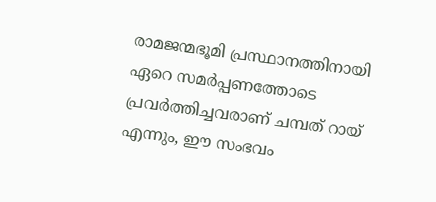രാമജന്മഭൂമി പ്രസ്ഥാനത്തിനായി ഏറെ സമർപ്പണത്തോടെ പ്രവർത്തിച്ചവരാണ് ചമ്പത് റായ് എന്നും, ഈ സംഭവം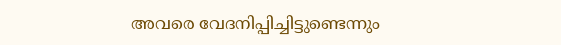അവരെ വേദനിപ്പിച്ചിട്ടുണ്ടെന്നും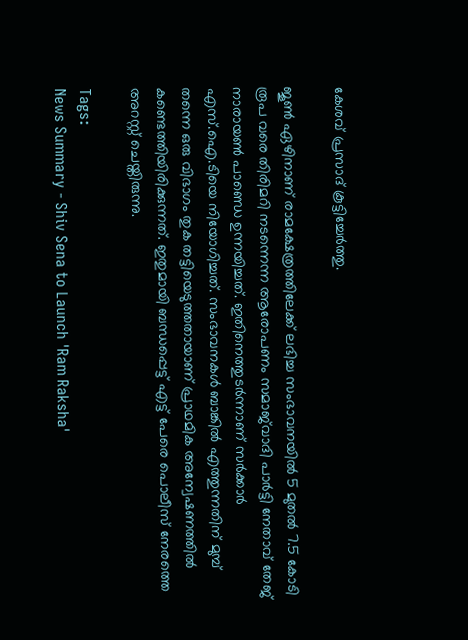കേശവ് പ്രസാദ് കൂട്ടിച്ചേർത്തു.

ജൂൺ ഏഴിനാണ് രാമക്ഷേത്രത്തിലേക്ക് ലഭിച്ച സംഭാവനയിൽ 5 മുതൽ 7.5 കോടി രൂപ വരെ തിരിമറി നടന്നെന്ന ആരോപണം സമാജ്‌വാദി പാർട്ടി നേതാവ് തേജ് നാരായൺ പാണ്ഡെ ഉന്നയിച്ചത്. ഇതിനെത്തുടർന്നാണ് സർക്കാർ എസ്‌.ഐ.ടിയെ നിയോഗിച്ചത്. സംഭാവനകൾ ബാങ്കിൽ എത്തുന്നതിന് മുമ്പ് തന്നെ ഒരു വിഭാഗം തുക തട്ടിയെടുത്തതായാണ് പ്രാഥമിക അന്വേഷണത്തിൽ കണ്ടെത്തിയിരിക്കുന്നത്. ഇതുമായി ബന്ധപ്പെട്ട് എട്ട് പേരെ പൊലീസ് നേരത്തെ അറസ്റ്റ് ചെയ്തിരുന്നു.

Tags:
News Summary - Shiv Sena to Launch 'Ram Raksha'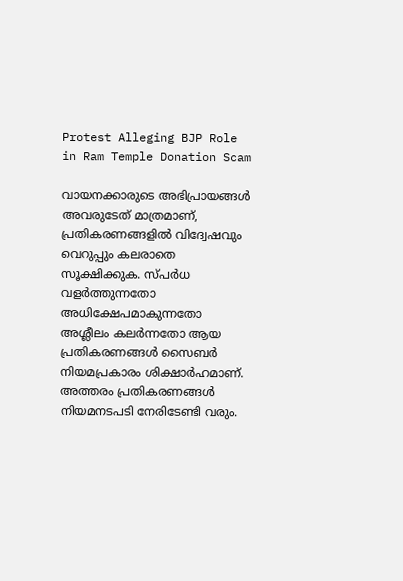Protest Alleging BJP Role in Ram Temple Donation Scam

വായനക്കാരുടെ അഭിപ്രായങ്ങള്‍ അവരുടേത് മാത്രമാണ്, പ്രതികരണങ്ങളിൽ വിദ്വേഷവും വെറുപ്പും കലരാതെ സൂക്ഷിക്കുക. സ്പർധ വളർത്തുന്നതോ അധിക്ഷേപമാകുന്നതോ അശ്ലീലം കലർന്നതോ ആയ പ്രതികരണങ്ങൾ സൈബർ നിയമപ്രകാരം ശിക്ഷാർഹമാണ്. അത്തരം പ്രതികരണങ്ങൾ നിയമനടപടി നേരിടേണ്ടി വരും.